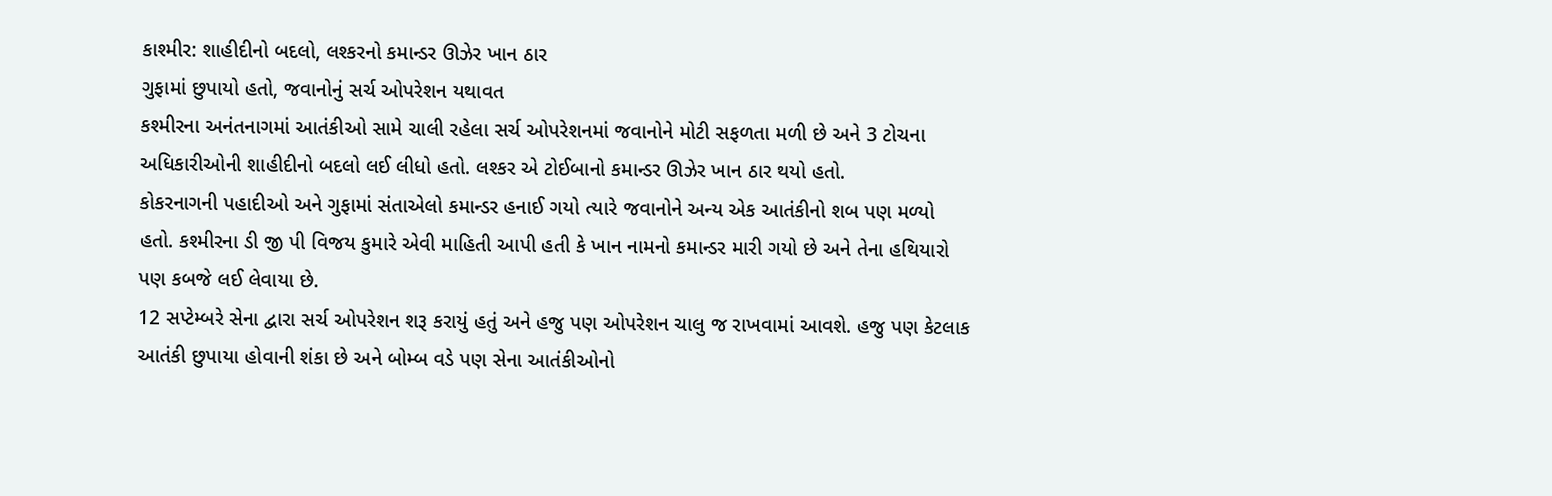કાશ્મીર: શાહીદીનો બદલો, લશ્કરનો કમાન્ડર ઊઝેર ખાન ઠાર
ગુફામાં છુપાયો હતો, જવાનોનું સર્ચ ઓપરેશન યથાવત
કશ્મીરના અનંતનાગમાં આતંકીઓ સામે ચાલી રહેલા સર્ચ ઓપરેશનમાં જવાનોને મોટી સફળતા મળી છે અને 3 ટોચના અધિકારીઓની શાહીદીનો બદલો લઈ લીધો હતો. લશ્કર એ ટોઈબાનો કમાન્ડર ઊઝેર ખાન ઠાર થયો હતો.
કોકરનાગની પહાદીઓ અને ગુફામાં સંતાએલો કમાન્ડર હનાઈ ગયો ત્યારે જવાનોને અન્ય એક આતંકીનો શબ પણ મળ્યો હતો. કશ્મીરના ડી જી પી વિજય કુમારે એવી માહિતી આપી હતી કે ખાન નામનો કમાન્ડર મારી ગયો છે અને તેના હથિયારો પણ કબજે લઈ લેવાયા છે.
12 સપ્ટેમ્બરે સેના દ્વારા સર્ચ ઓપરેશન શરૂ કરાયું હતું અને હજુ પણ ઓપરેશન ચાલુ જ રાખવામાં આવશે. હજુ પણ કેટલાક આતંકી છુપાયા હોવાની શંકા છે અને બોમ્બ વડે પણ સેના આતંકીઓનો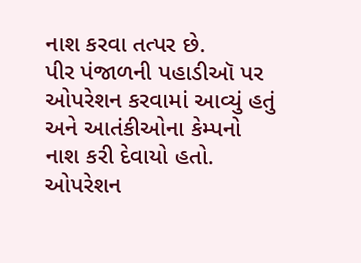નાશ કરવા તત્પર છે.
પીર પંજાળની પહાડીઑ પર ઓપરેશન કરવામાં આવ્યું હતું અને આતંકીઓના કેમ્પનો નાશ કરી દેવાયો હતો. ઓપરેશન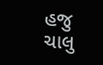હજુ ચાલુ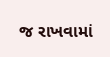જ રાખવામાં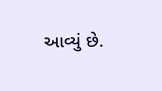આવ્યું છે.